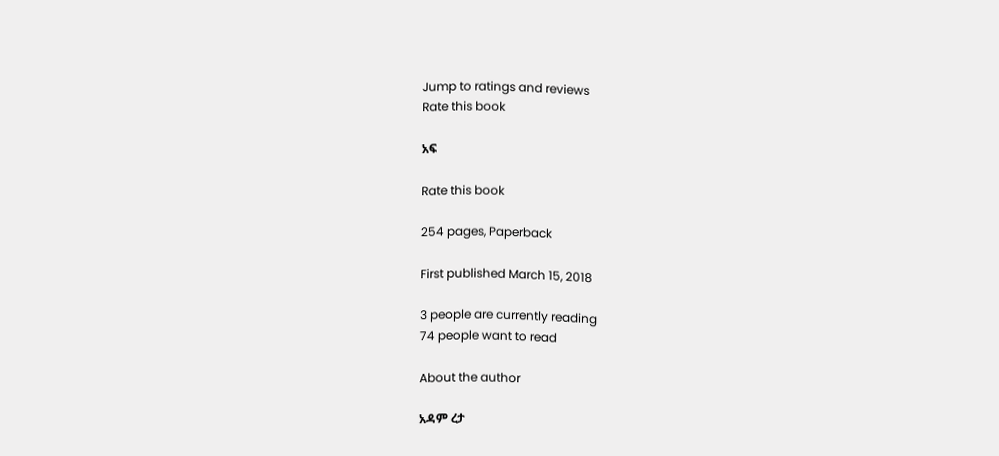Jump to ratings and reviews
Rate this book

አፍ

Rate this book

254 pages, Paperback

First published March 15, 2018

3 people are currently reading
74 people want to read

About the author

አዳም ረታ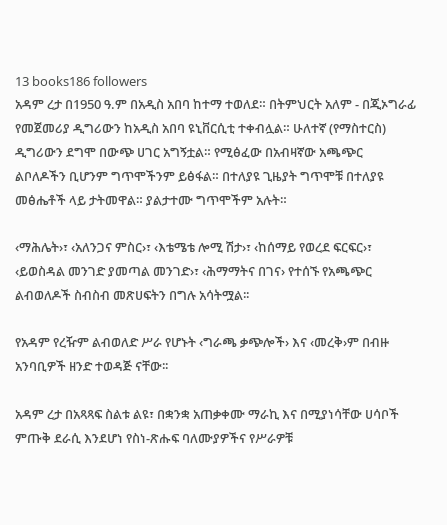13 books186 followers
አዳም ረታ በ1950 ዓ.ም በአዲስ አበባ ከተማ ተወለደ። በትምህርት አለም - በጂኦግራፊ የመጀመሪያ ዲግሪውን ከአዲስ አበባ ዩኒቨርሲቲ ተቀብሏል። ሁለተኛ (የማስተርስ) ዲግሪውን ደግሞ በውጭ ሀገር አግኝቷል። የሚፅፈው በአብዛኛው አጫጭር ልቦለዶችን ቢሆንም ግጥሞችንም ይፅፋል። በተለያዩ ጊዜያት ግጥሞቹ በተለያዩ መፅሔቶች ላይ ታትመዋል። ያልታተሙ ግጥሞችም አሉት።

‹ማሕሌት›፣ ‹አለንጋና ምስር›፣ ‹እቴሜቴ ሎሚ ሽታ›፣ ‹ከሰማይ የወረደ ፍርፍር›፣ ‹ይወስዳል መንገድ ያመጣል መንገድ›፣ ‹ሕማማትና በገና› የተሰኙ የአጫጭር ልብወለዶች ስብስብ መጽሀፍትን በግሉ አሳትሟል፡፡

የአዳም የረዥም ልብወለድ ሥራ የሆኑት ‹ግራጫ ቃጭሎች› እና ‹መረቅ›ም በብዙ አንባቢዎች ዘንድ ተወዳጅ ናቸው፡፡

አዳም ረታ በአጻጻፍ ስልቱ ልዩ፣ በቋንቋ አጠቃቀሙ ማራኪ እና በሚያነሳቸው ሀሳቦች ምጡቅ ደራሲ እንደሆነ የስነ-ጽሑፍ ባለሙያዎችና የሥራዎቹ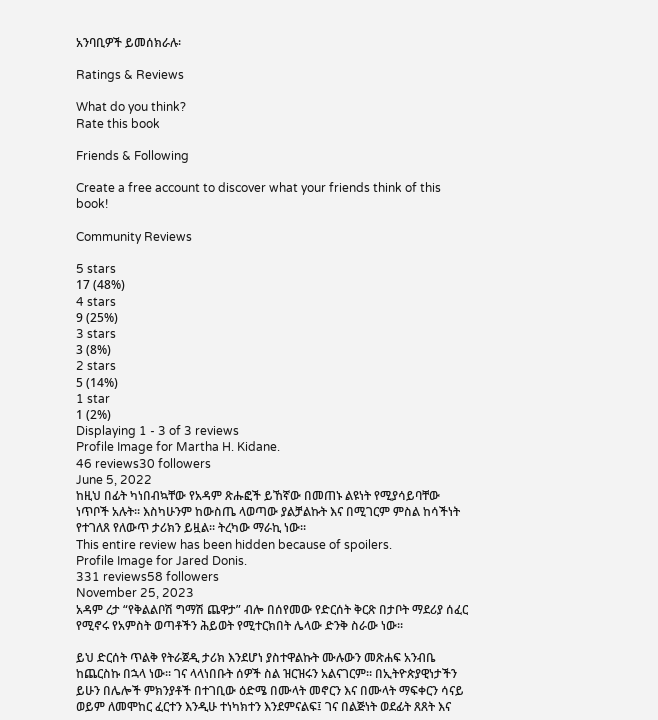አንባቢዎች ይመሰክራሉ፡

Ratings & Reviews

What do you think?
Rate this book

Friends & Following

Create a free account to discover what your friends think of this book!

Community Reviews

5 stars
17 (48%)
4 stars
9 (25%)
3 stars
3 (8%)
2 stars
5 (14%)
1 star
1 (2%)
Displaying 1 - 3 of 3 reviews
Profile Image for Martha H. Kidane.
46 reviews30 followers
June 5, 2022
ከዚህ በፊት ካነበብኳቸው የአዳም ጽሑፎች ይኸኛው በመጠኑ ልዩነት የሚያሳይባቸው ነጥቦች አሉት። እስካሁንም ከውስጤ ላወጣው ያልቻልኩት እና በሚገርም ምስል ከሳችነት የተገለጸ የለውጥ ታሪክን ይዟል። ትረካው ማራኪ ነው።
This entire review has been hidden because of spoilers.
Profile Image for Jared Donis.
331 reviews58 followers
November 25, 2023
አዳም ረታ “የቅልልቦሽ ግማሽ ጨዋታ” ብሎ በሰየመው የድርሰት ቅርጽ በታቦት ማደሪያ ሰፈር የሚኖሩ የአምስት ወጣቶችን ሕይወት የሚተርክበት ሌላው ድንቅ ስራው ነው።

ይህ ድርሰት ጥልቅ የትራጀዲ ታሪክ እንደሆነ ያስተዋልኩት ሙሉውን መጽሐፍ አንብቤ ከጨርስኩ በኋላ ነው። ገና ላላነበቡት ሰዎች ስል ዝርዝሩን አልናገርም። በኢትዮጵያዊነታችን ይሁን በሌሎች ምክንያቶች በተገቢው ዕድሜ በሙላት መኖርን እና በሙላት ማፍቀርን ሳናይ ወይም ለመሞከር ፈርተን እንዲሁ ተነካክተን እንደምናልፍ፤ ገና በልጅነት ወደፊት ጸጸት እና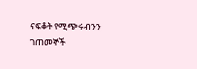ናፍቆት የሚጭሩብንን ገጠመኞች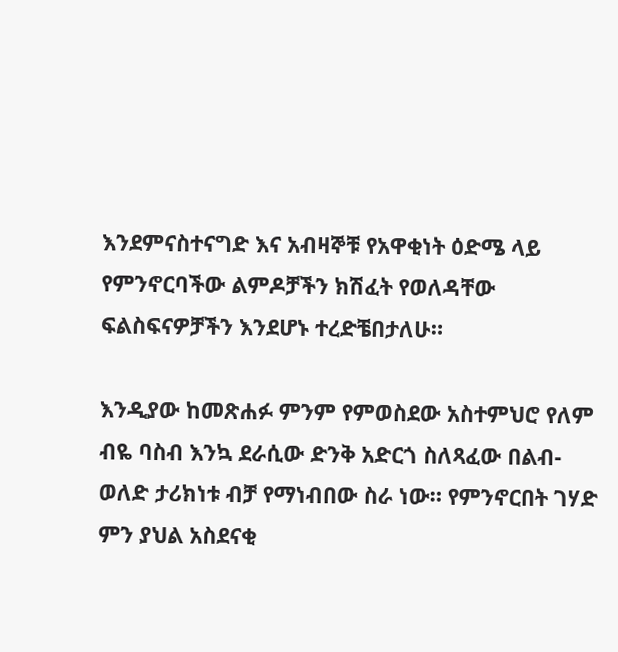እንደምናስተናግድ እና አብዛኞቹ የአዋቂነት ዕድሜ ላይ የምንኖርባችው ልምዶቻችን ክሽፈት የወለዳቸው ፍልስፍናዎቻችን እንደሆኑ ተረድቼበታለሁ።

እንዲያው ከመጽሐፉ ምንም የምወስደው አስተምህሮ የለም ብዬ ባስብ እንኳ ደራሲው ድንቅ አድርጎ ስለጻፈው በልብ-ወለድ ታሪክነቱ ብቻ የማነብበው ስራ ነው። የምንኖርበት ገሃድ ምን ያህል አስደናቂ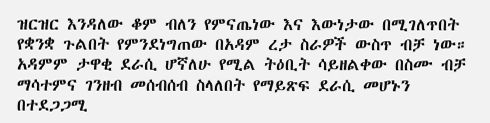ዝርዝር እንዳለው ቆም ብለን የምናጤነው እና እውነታው በሚገለጥበት የቋንቋ ጉልበት የምንደነግጠው በአዳም ረታ ስራዎች ውስጥ ብቻ ነው። አዳምም ታዋቂ ደራሲ ሆኛለሁ የሚል ትዕቢት ሳይዘልቀው በስሙ ብቻ ማሳተምና ገንዘብ መሰብሰብ ስላለበት የማይጽፍ ደራሲ መሆኑን በተደጋጋሚ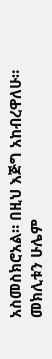አስመስክሮአል። በዚህ እጅግ አከብረዋለሁ። መክሊቱን ሁሌም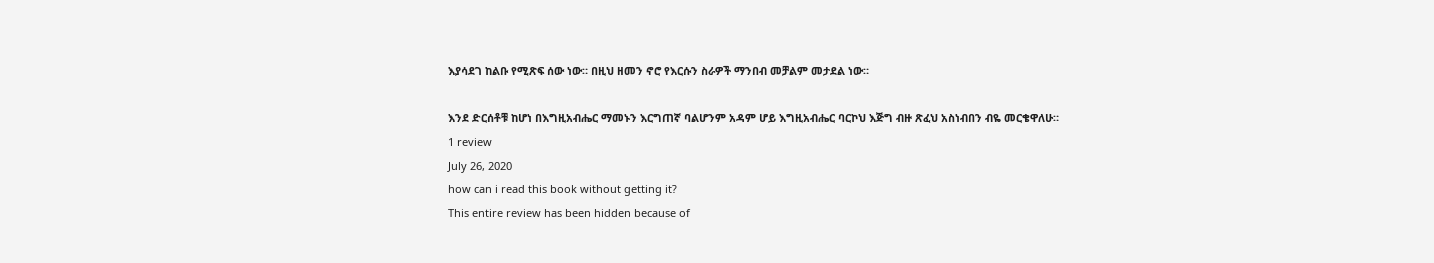እያሳደገ ከልቡ የሚጽፍ ሰው ነው። በዚህ ዘመን ኖሮ የእርሱን ስራዎች ማንበብ መቻልም መታደል ነው።

እንደ ድርሰቶቹ ከሆነ በእግዚአብሔር ማመኑን እርግጠኛ ባልሆንም አዳም ሆይ እግዚአብሔር ባርኮህ እጅግ ብዙ ጽፈህ አስነብበን ብዬ መርቄዋለሁ።
1 review
July 26, 2020
how can i read this book without getting it?
This entire review has been hidden because of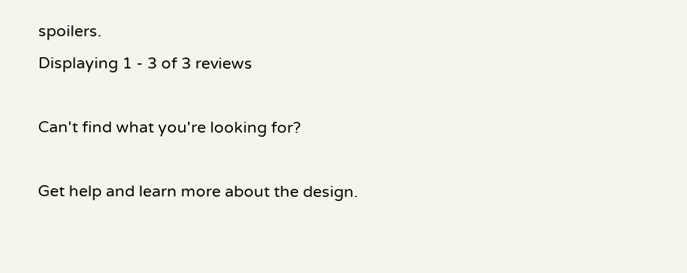spoilers.
Displaying 1 - 3 of 3 reviews

Can't find what you're looking for?

Get help and learn more about the design.